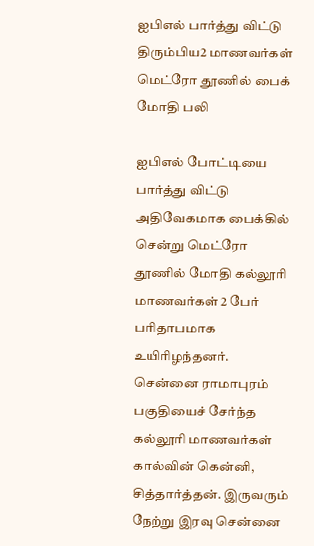ஐபிஎல் பார்த்து விட்டு திரும்பிய2 மாணவர்கள் மெட்ரோ தூணில் பைக் மோதி பலி

ஐபிஎல் போட்டியை பார்த்து விட்டு அதிவேகமாக பைக்கில் சென்று மெட்ரோ தூணில் மோதி கல்லூரி மாணவர்கள் 2 பேர் பரிதாபமாக உயிரிழந்தனர். சென்னை ராமாபுரம் பகுதியைச் சேர்ந்த கல்லூரி மாணவர்கள் கால்வின் கென்னி, சித்தார்த்தன். இருவரும் நேற்று இரவு சென்னை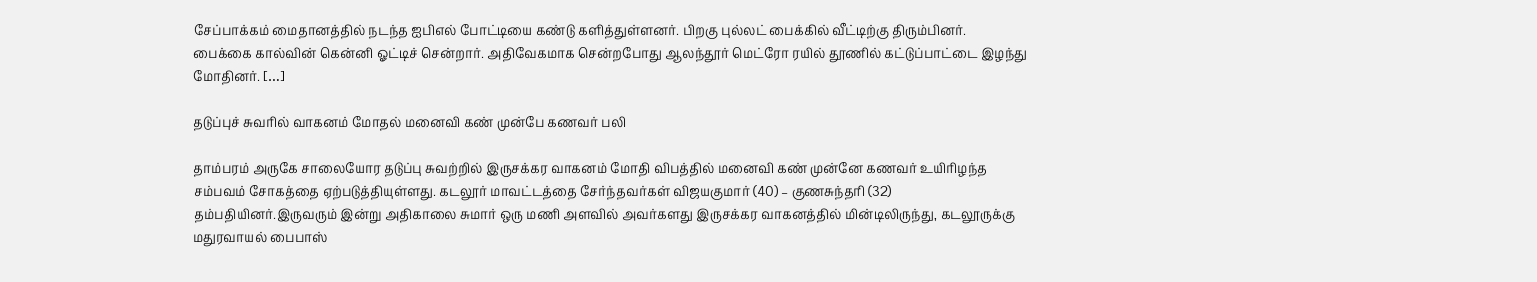சேப்பாக்கம் மைதானத்தில் நடந்த ஐபிஎல் போட்டியை கண்டு களித்துள்ளனர். பிறகு புல்லட் பைக்கில் வீட்டிற்கு திரும்பினர். பைக்கை கால்வின் கென்னி ஓட்டிச் சென்றார். அதிவேகமாக சென்றபோது ஆலந்தூர் மெட்ரோ ரயில் தூணில் கட்டுப்பாட்டை இழந்து மோதினர். […]

தடுப்புச் சுவரில் வாகனம் மோதல் மனைவி கண் முன்பே கணவர் பலி

தாம்பரம் அருகே சாலையோர தடுப்பு சுவற்றில் இருசக்கர வாகனம் மோதி விபத்தில் மனைவி கண் முன்னே கணவர் உயிரிழந்த சம்பவம் சோகத்தை ஏற்படுத்தியுள்ளது. கடலூர் மாவட்டத்தை சேர்ந்தவர்கள் விஜயகுமார் (40) – குணசுந்தரி (32) தம்பதியினர்.இருவரும் இன்று அதிகாலை சுமார் ஒரு மணி அளவில் அவர்களது இருசக்கர வாகனத்தில் மின்டிலிருந்து, கடலூருக்கு மதுரவாயல் பைபாஸ்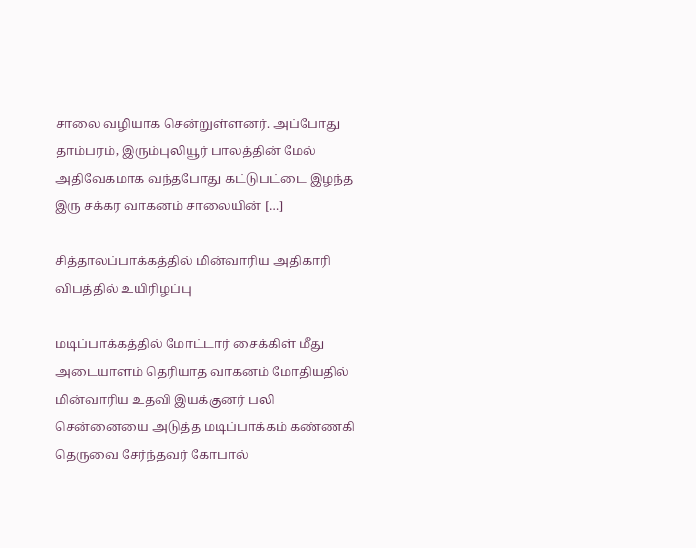சாலை வழியாக சென்றுள்ளனர். அப்போது தாம்பரம், இரும்புலியூர் பாலத்தின் மேல் அதிவேகமாக வந்தபோது கட்டுபட்டை இழந்த இரு சக்கர வாகனம் சாலையின் […]

சித்தாலப்பாக்கத்தில் மின்வாரிய அதிகாரி விபத்தில் உயிரிழப்பு

மடிப்பாக்கத்தில் மோட்டார் சைக்கிள் மீது அடையாளம் தெரியாத வாகனம் மோதியதில் மின்வாரிய உதவி இயக்குனர் பலி சென்னையை அடுத்த மடிப்பாக்கம் கண்ணகி தெருவை சேர்ந்தவர் கோபால்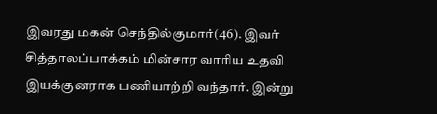இவரது மகன் செந்தில்குமார்(46). இவர் சித்தாலப்பாக்கம் மின்சார வாரிய உதவி இயக்குனராக பணியாற்றி வந்தார். இன்று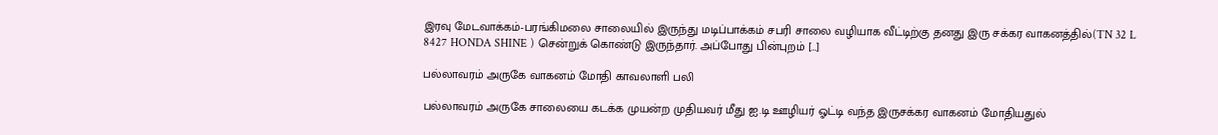இரவு மேடவாக்கம்-பரங்கிமலை சாலையில் இருந்து மடிப்பாக்கம் சபரி சாலை வழியாக வீட்டிற்கு தனது இரு சக்கர வாகனத்தில்(TN 32 L 8427 HONDA SHINE ) சென்றுக் கொண்டு இருந்தார். அப்போது பின்புறம் […]

பல்லாவரம் அருகே வாகனம் மோதி காவலாளி பலி

பல்லாவரம் அருகே சாலையை கடக்க முயன்ற முதியவர் மீது ஐ.டி ஊழியர் ஓட்டி வந்த இருசக்கர வாகனம் மோதியதுல்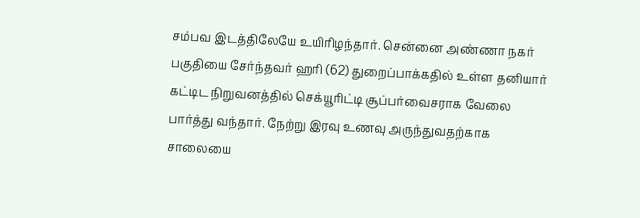சம்பவ இடத்திலேயே உயிரிழந்தார். சென்னை அண்ணா நகர் பகுதியை சேர்ந்தவர் ஹரி (62) துறைப்பாக்கதில் உள்ள தனியார் கட்டிட நிறுவனத்தில் செக்யூரிட்டி சூப்பர்வைசராக வேலை பார்த்து வந்தார். நேற்று இரவு உணவு அருந்துவதற்காக சாலையை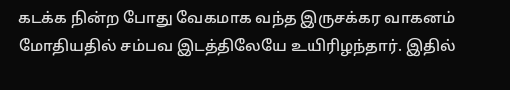கடக்க நின்ற போது வேகமாக வந்த இருசக்கர வாகனம் மோதியதில் சம்பவ இடத்திலேயே உயிரிழந்தார். இதில்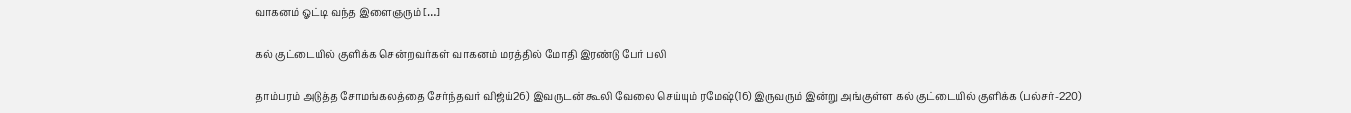வாகனம் ஓட்டி வந்த இளைஞரும் […]

கல் குட்டையில் குளிக்க சென்றவர்கள் வாகனம் மரத்தில் மோதி இரண்டு பேர் பலி

தாம்பரம் அடுத்த சோமங்கலத்தை சேர்ந்தவர் விஜ்ய்26) இவருடன் கூலி வேலை செய்யும் ரமேஷ்(16) இருவரும் இன்று அங்குள்ள கல் குட்டையில் குளிக்க (பல்சர்-220)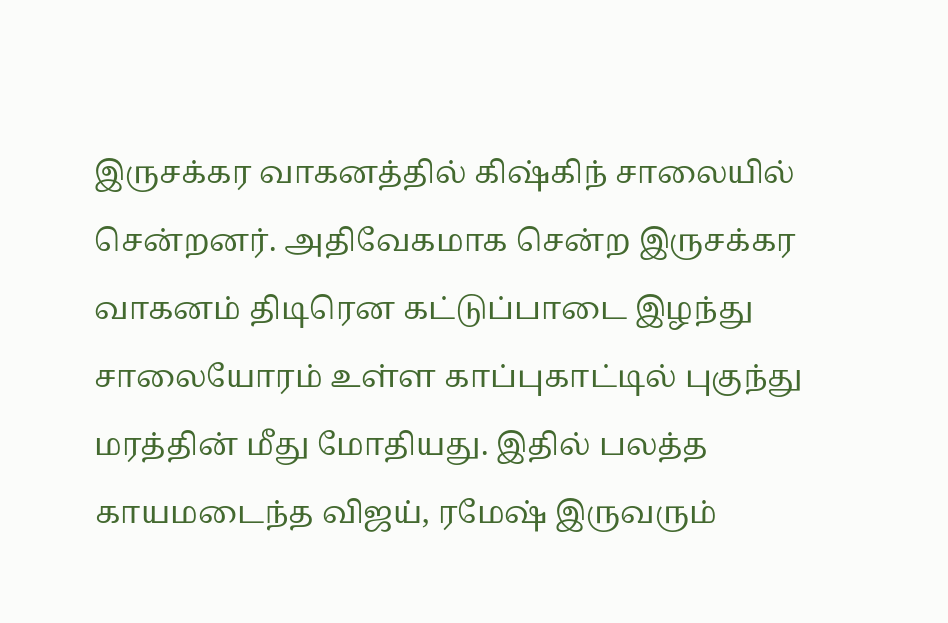இருசக்கர வாகனத்தில் கிஷ்கிந் சாலையில் சென்றனர். அதிவேகமாக சென்ற இருசக்கர வாகனம் திடிரென கட்டுப்பாடை இழந்து சாலையோரம் உள்ள காப்புகாட்டில் புகுந்து மரத்தின் மீது மோதியது. இதில் பலத்த காயமடைந்த விஜய், ரமேஷ் இருவரும்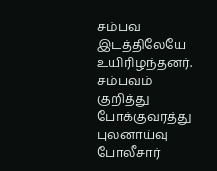சம்பவ இடத்திலேயே உயிரிழந்தனர். சம்பவம் குறித்து போக்குவரத்து புலனாய்வு போலீசார்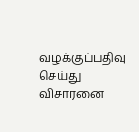வழக்குப்பதிவு செய்து விசாரனை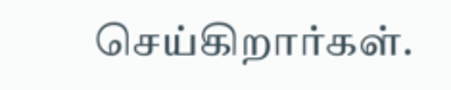செய்கிறார்கள்.